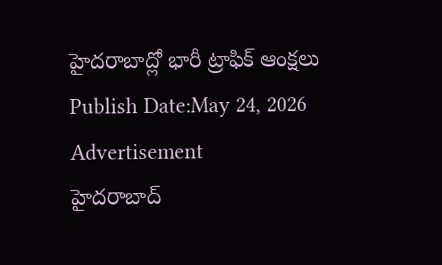హైదరాబాద్లో భారీ ట్రాఫిక్ ఆంక్షలు
Publish Date:May 24, 2026
Advertisement
హైదరాబాద్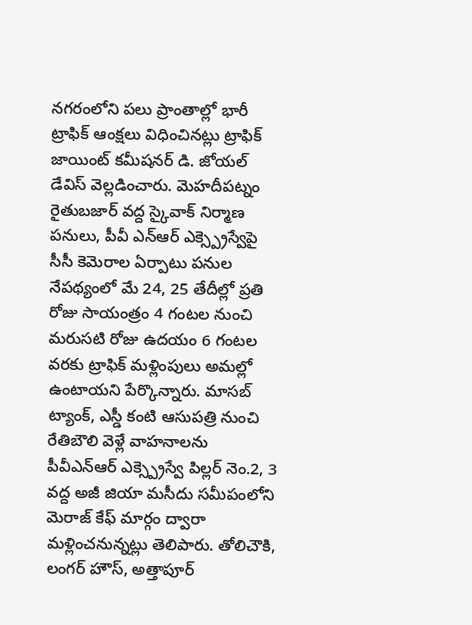నగరంలోని పలు ప్రాంతాల్లో భారీ ట్రాఫిక్ ఆంక్షలు విధించినట్లు ట్రాఫిక్ జాయింట్ కమీషనర్ డి. జోయల్ డేవిస్ వెల్లడించారు. మెహదీపట్నం రైతుబజార్ వద్ద స్కైవాక్ నిర్మాణ పనులు, పీవీ ఎన్ఆర్ ఎక్స్ప్రెస్వేపై సీసీ కెమెరాల ఏర్పాటు పనుల నేపథ్యంలో మే 24, 25 తేదీల్లో ప్రతి రోజు సాయంత్రం 4 గంటల నుంచి మరుసటి రోజు ఉదయం 6 గంటల వరకు ట్రాఫిక్ మళ్లింపులు అమల్లో ఉంటాయని పేర్కొన్నారు. మాసబ్ ట్యాంక్, ఎస్డీ కంటి ఆసుపత్రి నుంచి రేతిబౌలి వెళ్లే వాహనాలను పీవీఎన్ఆర్ ఎక్స్ప్రెస్వే పిల్లర్ నెం.2, 3 వద్ద అజీ జియా మసీదు సమీపంలోని మెరాజ్ కేఫ్ మార్గం ద్వారా మళ్లించనున్నట్లు తెలిపారు. తోలిచౌకి, లంగర్ హౌస్, అత్తాపూర్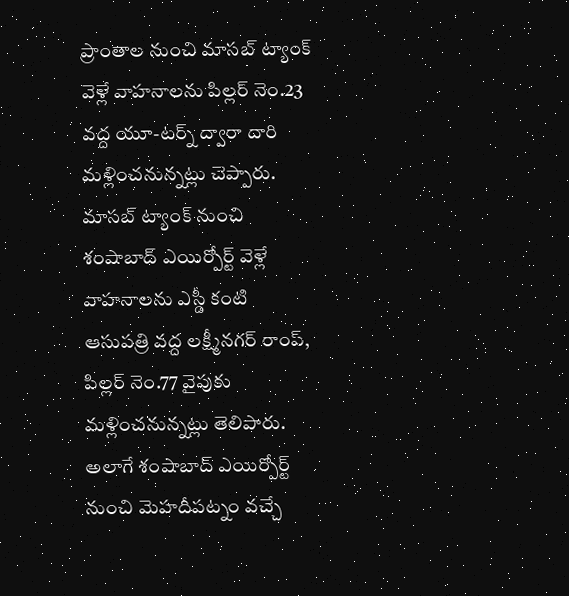ప్రాంతాల నుంచి మాసబ్ ట్యాంక్ వెళ్లే వాహనాలను పిల్లర్ నెం.23 వద్ద యూ-టర్న్ ద్వారా దారి మళ్లించనున్నట్లు చెప్పారు. మాసబ్ ట్యాంక్ నుంచి శంషాబాద్ ఎయిర్పోర్ట్ వెళ్లే వాహనాలను ఎస్డీ కంటి ఆసుపత్రి వద్ద లక్ష్మీనగర్ రాంప్, పిల్లర్ నెం.77 వైపుకు మళ్లించనున్నట్లు తెలిపారు. అలాగే శంషాబాద్ ఎయిర్పోర్ట్ నుంచి మెహదీపట్నం వచ్చే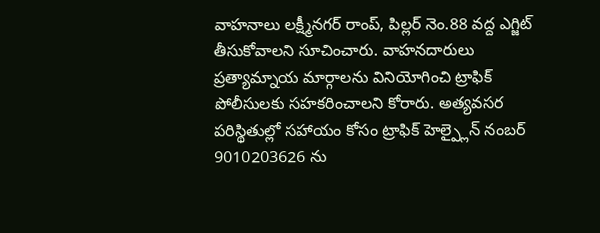వాహనాలు లక్ష్మీనగర్ రాంప్, పిల్లర్ నెం.88 వద్ద ఎగ్జిట్ తీసుకోవాలని సూచించారు. వాహనదారులు ప్రత్యామ్నాయ మార్గాలను వినియోగించి ట్రాఫిక్ పోలీసులకు సహకరించాలని కోరారు. అత్యవసర పరిస్థితుల్లో సహాయం కోసం ట్రాఫిక్ హెల్ప్లైన్ నంబర్ 9010203626 ను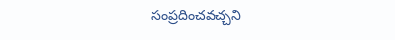సంప్రదించవచ్చని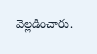వెల్లడించారు.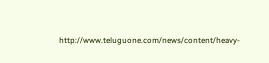http://www.teluguone.com/news/content/heavy-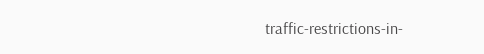traffic-restrictions-in-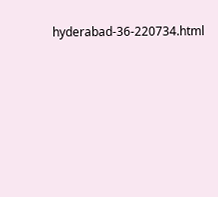hyderabad-36-220734.html